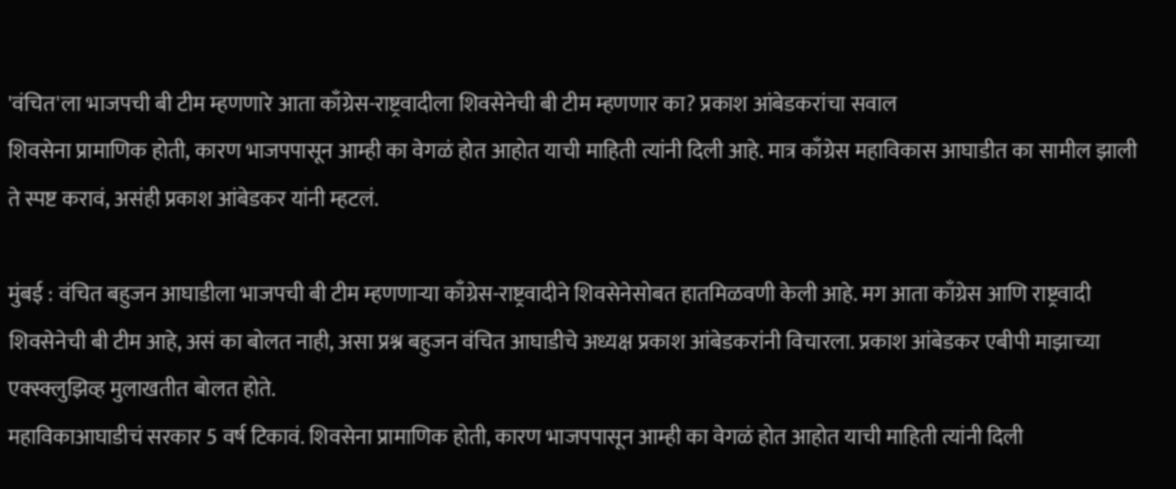'वंचित'ला भाजपची बी टीम म्हणणारे आता काँग्रेस-राष्ट्रवादीला शिवसेनेची बी टीम म्हणणार का? प्रकाश आंबेडकरांचा सवाल
शिवसेना प्रामाणिक होती, कारण भाजपपासून आम्ही का वेगळं होत आहोत याची माहिती त्यांनी दिली आहे. मात्र काँग्रेस महाविकास आघाडीत का सामील झाली ते स्पष्ट करावं, असंही प्रकाश आंबेडकर यांनी म्हटलं.

मुंबई : वंचित बहुजन आघाडीला भाजपची बी टीम म्हणणाऱ्या काँग्रेस-राष्ट्रवादीने शिवसेनेसोबत हातमिळवणी केली आहे. मग आता काँग्रेस आणि राष्ट्रवादी शिवसेनेची बी टीम आहे, असं का बोलत नाही, असा प्रश्न बहुजन वंचित आघाडीचे अध्यक्ष प्रकाश आंबेडकरांनी विचारला. प्रकाश आंबेडकर एबीपी माझाच्या एक्स्क्लुझिव्ह मुलाखतीत बोलत होते.
महाविकाआघाडीचं सरकार 5 वर्ष टिकावं. शिवसेना प्रामाणिक होती, कारण भाजपपासून आम्ही का वेगळं होत आहोत याची माहिती त्यांनी दिली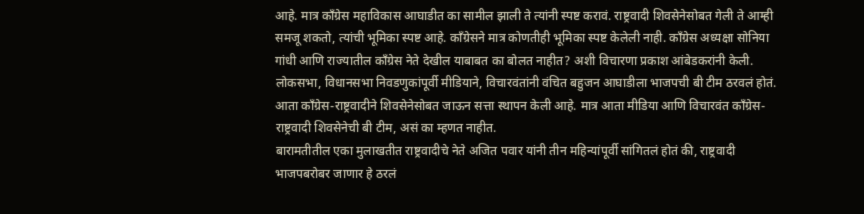आहे. मात्र काँग्रेस महाविकास आघाडीत का सामील झाली ते त्यांनी स्पष्ट करावं. राष्ट्रवादी शिवसेनेसोबत गेली ते आम्ही समजू शकतो, त्यांची भूमिका स्पष्ट आहे. काँग्रेसने मात्र कोणतीही भूमिका स्पष्ट केलेली नाही. काँग्रेस अध्यक्षा सोनिया गांधी आणि राज्यातील काँग्रेस नेते देखील याबाबत का बोलत नाहीत? अशी विचारणा प्रकाश आंबेडकरांनी केली.
लोकसभा, विधानसभा निवडणुकांपूर्वी मीडियाने, विचारवंतांनी वंचित बहुजन आघाडीला भाजपची बी टीम ठरवलं होतं. आता काँग्रेस-राष्ट्रवादीने शिवसेनेसोबत जाऊन सत्ता स्थापन केली आहे. मात्र आता मीडिया आणि विचारवंत काँग्रेस-राष्ट्रवादी शिवसेनेची बी टीम, असं का म्हणत नाहीत.
बारामतीतील एका मुलाखतीत राष्ट्रवादीचे नेते अजित पवार यांनी तीन महिन्यांपूर्वी सांगितलं होतं की, राष्ट्रवादी भाजपबरोबर जाणार हे ठरलं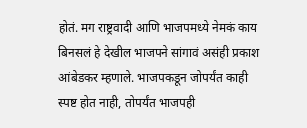होतं. मग राष्ट्रवादी आणि भाजपमध्ये नेमकं काय बिनसलं हे देखील भाजपने सांगावं असंही प्रकाश आंबेडकर म्हणाले. भाजपकडून जोपर्यंत काही स्पष्ट होत नाही, तोपर्यंत भाजपही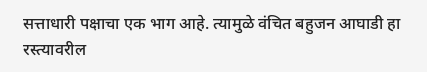सत्ताधारी पक्षाचा एक भाग आहे. त्यामुळे वंचित बहुजन आघाडी हा रस्त्यावरील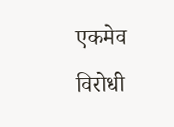एकमेव विरोधी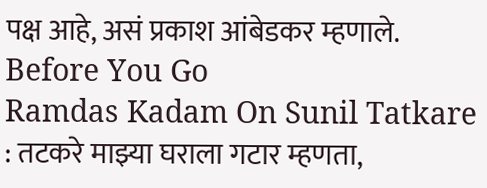पक्ष आहे, असं प्रकाश आंबेडकर म्हणाले.
Before You Go
Ramdas Kadam On Sunil Tatkare : तटकरे माझ्या घराला गटार म्हणता,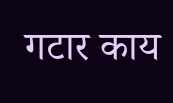गटार काय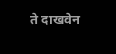ते दाखवेन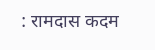: रामदास कदम